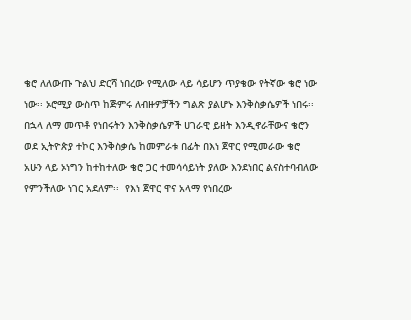ቄሮ ለለውጡ ጉልህ ድርሻ ነበረው የሚለው ላይ ሳይሆን ጥያቄው የትኛው ቄሮ ነው ነው፡፡ ኦሮሚያ ውስጥ ከጅምሩ ለብዙዎቻችን ግልጽ ያልሆኑ እንቅስቃሴዎች ነበሩ፡፡ በኋላ ለማ መጥቶ የነበሩትን እንቅስቃሴዎች ሀገራዊ ይዘት እንዲኖራቸውና ቄሮን ወደ ኢትዮጵያ ተኮር እንቅስቃሴ ከመምራቱ በፊት በእነ ጀዋር የሚመራው ቄሮ አሁን ላይ ኦነግን ከተከተለው ቄሮ ጋር ተመሳሳይነት ያለው እንደነበር ልናስተባብለው የምንችለው ነገር አደለም፡፡  የእነ ጀዋር ዋና አላማ የነበረው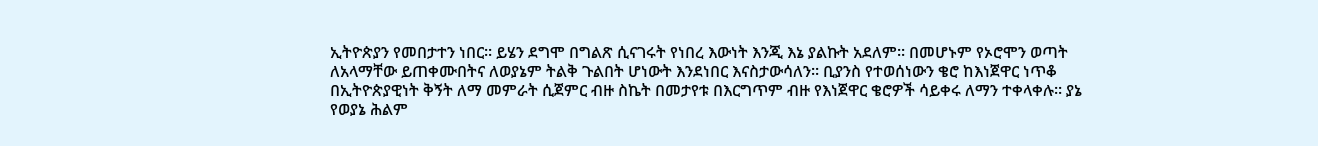ኢትዮጵያን የመበታተን ነበር፡፡ ይሄን ደግሞ በግልጽ ሲናገሩት የነበረ እውነት እንጂ እኔ ያልኩት አደለም፡፡ በመሆኑም የኦሮሞን ወጣት ለአላማቸው ይጠቀሙበትና ለወያኔም ትልቅ ጉልበት ሆነውት እንደነበር እናስታውሳለን፡፡ ቢያንስ የተወሰነውን ቄሮ ከእነጀዋር ነጥቆ በኢትዮጵያዊነት ቅኝት ለማ መምራት ሲጀምር ብዙ ስኬት በመታየቱ በእርግጥም ብዙ የእነጀዋር ቄሮዎች ሳይቀሩ ለማን ተቀላቀሉ፡፡ ያኔ የወያኔ ሕልም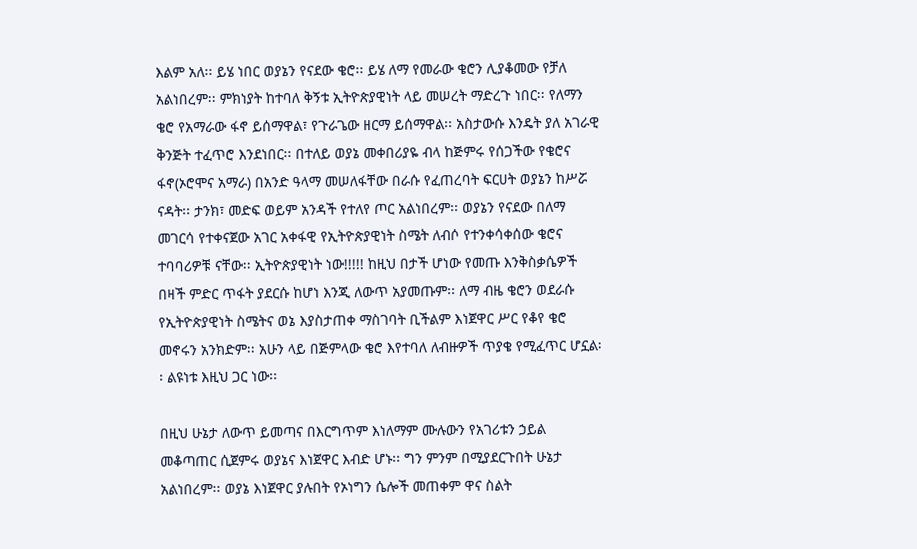እልም አለ፡፡ ይሄ ነበር ወያኔን የናደው ቄሮ፡፡ ይሄ ለማ የመራው ቄሮን ሊያቆመው የቻለ አልነበረም፡፡ ምክነያት ከተባለ ቅኝቱ ኢትዮጵያዊነት ላይ መሠረት ማድረጉ ነበር፡፡ የለማን ቄሮ የአማራው ፋኖ ይሰማዋል፣ የጉራጌው ዘርማ ይሰማዋል፡፡ አስታውሱ እንዴት ያለ አገራዊ ቅንጅት ተፈጥሮ እንደነበር፡፡ በተለይ ወያኔ መቀበሪያዬ ብላ ከጅምሩ የሰጋችው የቄሮና ፋኖ(ኦሮሞና አማራ) በአንድ ዓላማ መሠለፋቸው በራሱ የፈጠረባት ፍርሀት ወያኔን ከሥሯ ናዳት፡፡ ታንክ፣ መድፍ ወይም አንዳች የተለየ ጦር አልነበረም፡፡ ወያኔን የናደው በለማ መገርሳ የተቀናጀው አገር አቀፋዊ የኢትዮጵያዊነት ስሜት ለብሶ የተንቀሳቀሰው ቄሮና ተባባሪዎቹ ናቸው፡፡ ኢትዮጵያዊነት ነው!!!!! ከዚህ በታች ሆነው የመጡ እንቅስቃሴዎች በዛች ምድር ጥፋት ያደርሱ ከሆነ እንጂ ለውጥ አያመጡም፡፡ ለማ ብዜ ቄሮን ወደራሱ የኢትዮጵያዊነት ስሜትና ወኔ እያስታጠቀ ማስገባት ቢችልም እነጀዋር ሥር የቆየ ቄሮ መኖሩን አንክድም፡፡ አሁን ላይ በጅምላው ቄሮ እየተባለ ለብዙዎች ጥያቄ የሚፈጥር ሆኗል፡፡ ልዩነቱ እዚህ ጋር ነው፡፡

በዚህ ሁኔታ ለውጥ ይመጣና በእርግጥም እነለማም ሙሉውን የአገሪቱን ኃይል መቆጣጠር ሲጀምሩ ወያኔና እነጀዋር እብድ ሆኑ፡፡ ግን ምንም በሚያደርጉበት ሁኔታ አልነበረም፡፡ ወያኔ እነጀዋር ያሉበት የኦነግን ሴሎች መጠቀም ዋና ስልት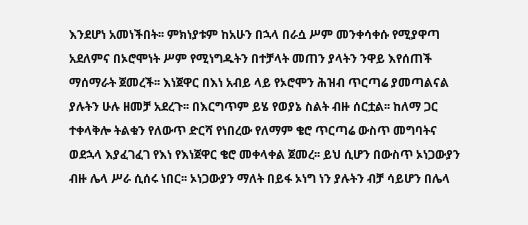እንደሆነ አመነችበት፡፡ ምክነያቱም ከአሁን በኋላ በራሷ ሥም መንቀሳቀሱ የሚያዋጣ አደለምና በኦሮሞነት ሥም የሚነግዱትን በተቻላት መጠን ያላትን ንዋይ እየሰጠች ማሰማራት ጀመረች፡፡ እነጀዋር በእነ አብይ ላይ የኦሮሞን ሕዝብ ጥርጣሬ ያመጣልናል ያሉትን ሁሉ ዘመቻ አደረጉ፡፡ በእርግጥም ይሄ የወያኔ ስልት ብዙ ሰርቷል፡፡ ከለማ ጋር ተቀላቅሎ ትልቁን የለውጥ ድርሻ የነበረው የለማም ቄሮ ጥርጣሬ ውስጥ መግባትና ወደኋላ እያፈገፈገ የእነ የእነጀዋር ቄሮ መቀላቀል ጀመረ፡፡ ይህ ሲሆን በውስጥ ኦነጋውያን ብዙ ሌላ ሥራ ሲሰሩ ነበር፡፡ ኦነጋውያን ማለት በይፋ ኦነግ ነን ያሉትን ብቻ ሳይሆን በሌላ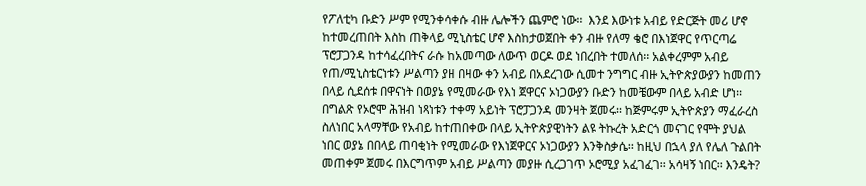የፖለቲካ ቡድን ሥም የሚንቀሳቀሱ ብዙ ሌሎችን ጨምሮ ነው፡፡  እንደ እውነቱ አብይ የድርጅት መሪ ሆኖ ከተመረጠበት እስከ ጠቅላይ ሚኒስቴር ሆኖ እስከታወጀበት ቀን ብዙ የለማ ቄሮ በእነጀዋር የጥርጣሬ ፕሮፓጋንዳ ከተሳፈረበትና ራሱ ከአመጣው ለውጥ ወርዶ ወደ ነበረበት ተመለሰ፡፡ አልቀረምም አብይ የጠ/ሚኒስቴርነቱን ሥልጣን ያዘ በዛው ቀን አብይ በአደረገው ሲመተ ንግግር ብዙ ኢትዮጵያውያን ከመጠን በላይ ሲደሰቱ በዋናነት በወያኔ የሚመራው የእነ ጀዋርና ኦነጋውያን ቡድን ከመቼውም በላይ አብድ ሆነ፡፡ በግልጽ የኦሮሞ ሕዝብ ነጻነቱን ተቀማ አይነት ፕሮፓጋንዳ መንዛት ጀመሩ፡፡ ከጅምሩም ኢትዮጵያን ማፈራረስ ስለነበር አላማቸው የአብይ ከተጠበቀው በላይ ኢትዮጵያዊነትን ልዩ ትኩረት አድርጎ መናገር የሞት ያህል ነበር ወያኔ በበላይ ጠባቂነት የሚመራው የእነጀዋርና ኦነጋውያን እንቅስቃሴ፡፡ ከዚህ በኋላ ያለ የሌለ ጉልበት መጠቀም ጀመሩ በእርግጥም አብይ ሥልጣን መያዙ ሲረጋገጥ ኦሮሚያ አፈገፈገ፡፡ አሳዛኝ ነበር፡፡ እንዴት?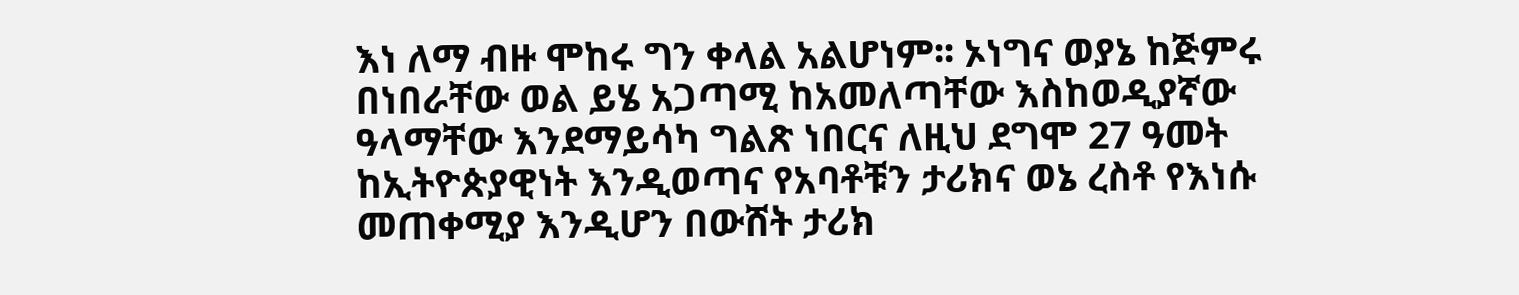እነ ለማ ብዙ ሞከሩ ግን ቀላል አልሆነም፡፡ ኦነግና ወያኔ ከጅምሩ በነበራቸው ወል ይሄ አጋጣሚ ከአመለጣቸው እስከወዲያኛው ዓላማቸው እንደማይሳካ ግልጽ ነበርና ለዚህ ደግሞ 27 ዓመት ከኢትዮጵያዊነት እንዲወጣና የአባቶቹን ታሪክና ወኔ ረስቶ የእነሱ መጠቀሚያ እንዲሆን በውሸት ታሪክ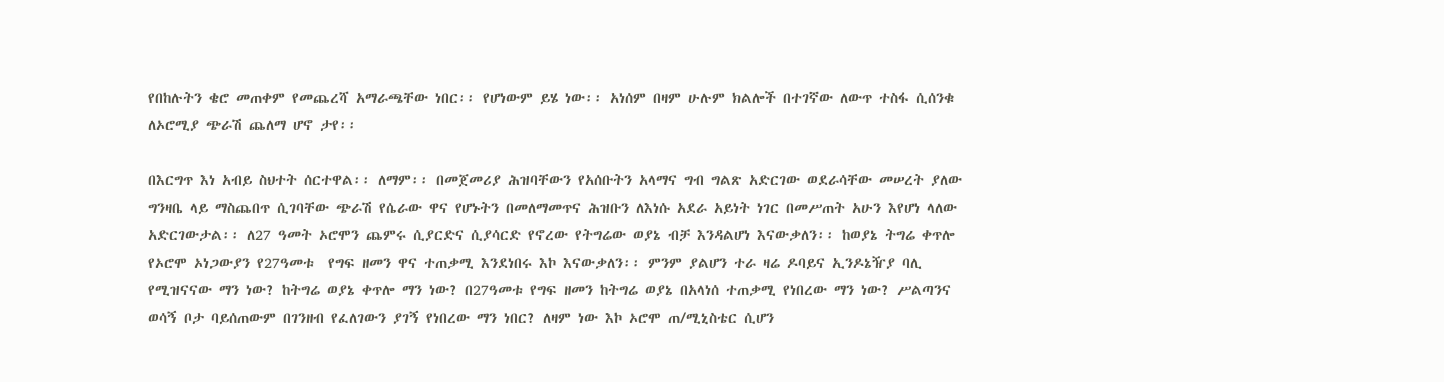የበከሉትን ቄሮ መጠቀም የመጨረሻ አማራጫቸው ነበር፡፡ የሆነውም ይሄ ነው፡፡ አነሰም በዛም ሁሉም ክልሎች በተገኛው ለውጥ ተስፋ ሲሰንቁ ለኦሮሚያ ጭራሽ ጨለማ ሆኖ ታየ፡፡

በእርግጥ እነ አብይ ስህተት ሰርተዋል፡፡ ለማም፡፡ በመጀመሪያ ሕዝባቸውን የአሰቡትን አላማና ግብ ግልጽ አድርገው ወደራሳቸው መሠረት ያለው ግንዛቤ ላይ ማስጨበጥ ሲገባቸው ጭራሽ የሴራው ዋና የሆኑትን በመለማመጥና ሕዝቡን ለእነሱ አደራ አይነት ነገር በመሥጠት አሁን እየሆነ ላለው አድርገውታል፡፡ ለ27 ዓመት ኦሮሞን ጨምሩ ሲያርድና ሲያሳርድ የኖረው የትግሬው ወያኔ ብቻ እንዳልሆነ እናውቃለን፡፡ ከወያኔ ትግሬ ቀጥሎ የኦሮሞ ኦነጋውያን የ27ዓመቱ  የግፍ ዘመን ዋና ተጠቃሚ እንደነበሩ እኮ እናውቃለን፡፡ ምንም ያልሆን ተራ ዛሬ ዶባይና ኢንዶኔዥያ ባሊ የሚዝናናው ማን ነው? ከትግሬ ወያኔ ቀጥሎ ማን ነው? በ27ዓመቱ የግፍ ዘመን ከትግሬ ወያኔ በአላነሰ ተጠቃሚ የነበረው ማን ነው? ሥልጣንና ወሳኝ ቦታ ባይሰጠውም በገንዘብ የፈለገውን ያገኝ የነበረው ማን ነበር? ለዛም ነው እኮ ኦሮሞ ጠ/ሚኒስቴር ሲሆን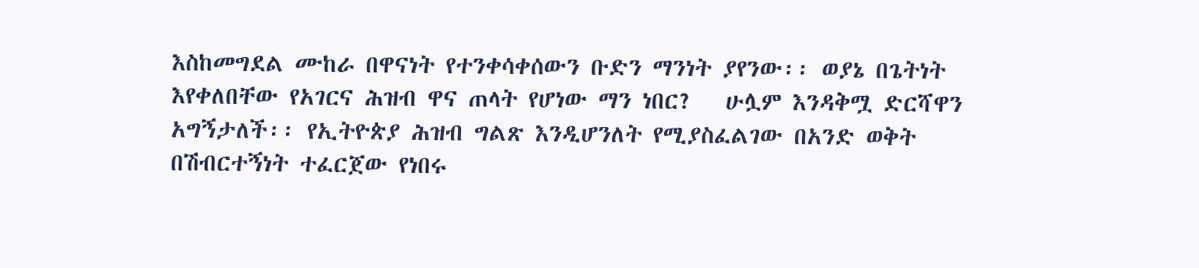እስከመግደል ሙከራ በዋናነት የተንቀሳቀሰውን ቡድን ማንነት ያየንው፡፡ ወያኔ በጌትነት እየቀለበቸው የአገርና ሕዝብ ዋና ጠላት የሆነው ማን ነበር?   ሁሏም እንዳቅሟ ድርሻዋን አግኝታለች፡፡ የኢትዮጵያ ሕዝብ ግልጽ እንዲሆንለት የሚያስፈልገው በአንድ ወቅት በሽብርተኝነት ተፈርጀው የነበሩ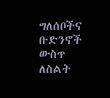ግለሰቦችና ቡድንኖች ውስጥ ለስልት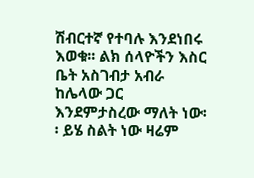ሽብርተኛ የተባሉ እንደነበሩ እወቁ፡፡ ልክ ሰላዮችን እስር ቤት አስገብታ አብራ ከሌላው ጋር እንደምታስረው ማለት ነው፡፡ ይሄ ስልት ነው ዛሬም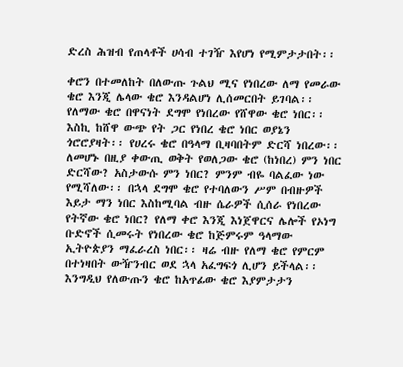ድረስ ሕዝብ የጠላቶች ሀሳብ ተገዥ እየሆነ የሚምታታበት፡፡

ቀሮን በተመለከት በለውጡ ጉልህ ሚና የነበረው ለማ የመራው ቄሮ እንጂ ሌላው ቄሮ እንዳልሆነ ሊሰመርበት ይገባል፡፡ የለማው ቄሮ በዋናነት ደግሞ የነበረው የሸዋው ቄሮ ነበር፡፡ እስኪ ከሸዋ ውጭ የት ጋር የነበረ ቄሮ ነበር ወያኔን ጎሮሮያዛት፡፡ የሀረሩ ቄሮ በዓላማ ቢዛባበትም ድርሻ ነበረው፡፡ ለመሆኑ በዚያ ቀውጢ ወቅት የወለጋው ቄሮ (ከነበረ) ምን ነበር ድርሻው? አስታውሱ ምን ነበር? ምንም ብዬ ባልፈው ነው የሚሻለው፡፡ በኋላ ደግሞ ቄሮ የተባለውን ሥም በብዙዎች እይታ ማን ነበር እስከሚባል ብዙ ሴራዎች ሲሰራ የነበረው የትኛው ቄሮ ነበር? የለማ ቀሮ እንጂ እነጀዋርና ሌሎች የኦነግ ቡድኖች ሲመሩት የነበረው ቄሮ ከጅምሩም ዓላማው ኢትዮጵያን ማፈራረስ ነበር፡፡ ዛሬ ብዙ የለማ ቄሮ የምርም በተነዛበት ውዥንብር ወደ ኋላ አፈግፍጎ ሊሆን ይችላል፡፡ እንግዲህ የለውጡን ቄሮ ከአጥፊው ቄሮ እያምታታን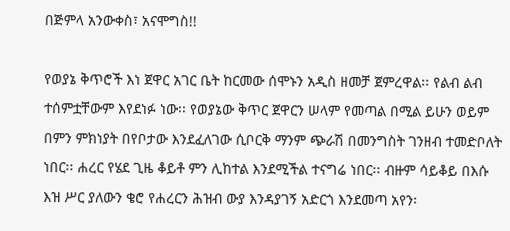በጅምላ አንውቀስ፣ አናሞግስ!!

የወያኔ ቅጥሮች እነ ጀዋር አገር ቤት ከርመው ሰሞኑን አዲስ ዘመቻ ጀምረዋል፡፡ የልብ ልብ ተሰምቷቸውም እየደነፉ ነው፡፡ የወያኔው ቅጥር ጀዋርን ሠላም የመጣል በሚል ይሁን ወይም በምን ምክነያት በየቦታው እንደፈለገው ሲቦርቅ ማንም ጭራሽ በመንግስት ገንዘብ ተመድቦለት ነበር፡፡ ሐረር የሄደ ጊዜ ቆይቶ ምን ሊከተል እንደሚችል ተናግሬ ነበር፡፡ ብዙም ሳይቆይ በእሱ እዝ ሥር ያለውን ቄሮ የሐረርን ሕዝብ ውያ እንዳያገኝ አድርጎ እንደመጣ አየን፡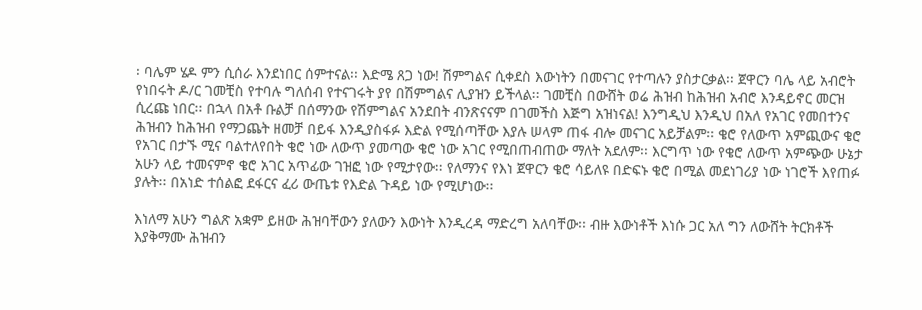፡ ባሌም ሄዶ ምን ሲሰራ እንደነበር ሰምተናል፡፡ እድሜ ጸጋ ነው! ሽምግልና ሲቀደስ እውነትን በመናገር የተጣሉን ያስታርቃል፡፡ ጀዋርን ባሌ ላይ አብሮት የነበሩት ዶ/ር ገመቺስ የተባሉ ግለሰብ የተናገሩት ያየ በሽምግልና ሊያዝን ይችላል፡፡ ገመቺስ በውሸት ወሬ ሕዝብ ከሕዝብ አብሮ እንዳይኖር መርዝ ሲረጩ ነበር፡፡ በኋላ በአቶ ቡልቻ በሰማንው የሽምግልና አንደበት ብንጽናናም በገመችስ እጅግ አዝነናል! እንግዲህ እንዲህ በአለ የአገር የመበተንና ሕዝብን ከሕዝብ የማጋጨት ዘመቻ በይፋ እንዲያስፋፉ እድል የሚሰጣቸው እያሉ ሠላም ጠፋ ብሎ መናገር አይቻልም፡፡ ቄሮ የለውጥ አምጪውና ቄሮ የአገር በታኙ ሚና ባልተለየበት ቄሮ ነው ለውጥ ያመጣው ቄሮ ነው አገር የሚበጠብጠው ማለት አደለም፡፡ እርግጥ ነው የቄሮ ለውጥ አምጭው ሁኔታ አሁን ላይ ተመናምኖ ቄሮ አገር አጥፊው ገዝፎ ነው የሚታየው፡፡ የለማንና የእነ ጀዋርን ቄሮ ሳይለዩ በድፍኑ ቄሮ በሚል መደነገሪያ ነው ነገሮች እየጠፉ ያሉት፡፡ በአነድ ተሰልፎ ደፋርና ፈሪ ውጤቱ የእድል ጉዳይ ነው የሚሆነው፡፡

እነለማ አሁን ግልጽ አቋም ይዘው ሕዝባቸውን ያለውን እውነት እንዲረዳ ማድረግ አለባቸው፡፡ ብዙ እውነቶች እነሱ ጋር አለ ግን ለውሸት ትርክቶች እያቅማሙ ሕዝብን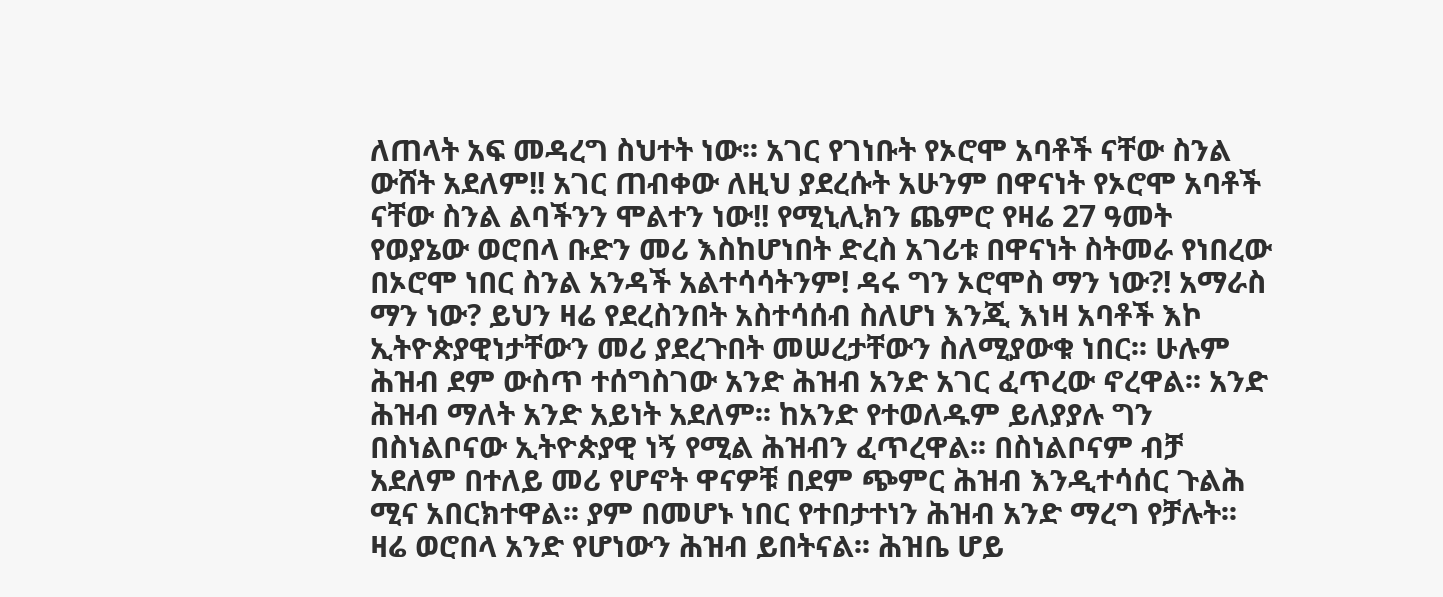ለጠላት አፍ መዳረግ ስህተት ነው፡፡ አገር የገነቡት የኦሮሞ አባቶች ናቸው ስንል ውሸት አደለም!! አገር ጠብቀው ለዚህ ያደረሱት አሁንም በዋናነት የኦሮሞ አባቶች ናቸው ስንል ልባችንን ሞልተን ነው!! የሚኒሊክን ጨምሮ የዛሬ 27 ዓመት የወያኔው ወሮበላ ቡድን መሪ እስከሆነበት ድረስ አገሪቱ በዋናነት ስትመራ የነበረው በኦሮሞ ነበር ስንል አንዳች አልተሳሳትንም! ዳሩ ግን ኦሮሞስ ማን ነው?! አማራስ ማን ነው? ይህን ዛሬ የደረስንበት አስተሳሰብ ስለሆነ እንጂ እነዛ አባቶች እኮ ኢትዮጵያዊነታቸውን መሪ ያደረጉበት መሠረታቸውን ስለሚያውቁ ነበር፡፡ ሁሉም ሕዝብ ደም ውስጥ ተሰግስገው አንድ ሕዝብ አንድ አገር ፈጥረው ኖረዋል፡፡ አንድ ሕዝብ ማለት አንድ አይነት አደለም፡፡ ከአንድ የተወለዱም ይለያያሉ ግን በስነልቦናው ኢትዮጵያዊ ነኝ የሚል ሕዝብን ፈጥረዋል፡፡ በስነልቦናም ብቻ አደለም በተለይ መሪ የሆኖት ዋናዎቹ በደም ጭምር ሕዝብ እንዲተሳሰር ጉልሕ ሚና አበርክተዋል፡፡ ያም በመሆኑ ነበር የተበታተነን ሕዝብ አንድ ማረግ የቻሉት፡፡ ዛሬ ወሮበላ አንድ የሆነውን ሕዝብ ይበትናል፡፡ ሕዝቤ ሆይ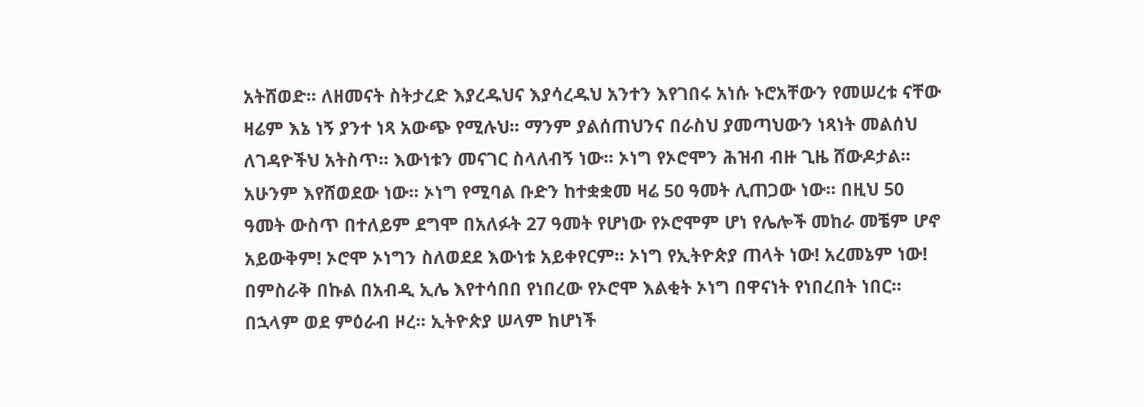አትሸወድ፡፡ ለዘመናት ስትታረድ እያረዱህና እያሳረዱህ አንተን እየገበሩ አነሱ ኑሮአቸውን የመሠረቱ ናቸው ዛሬም እኔ ነኝ ያንተ ነጻ አውጭ የሚሉህ፡፡ ማንም ያልሰጠህንና በራስህ ያመጣህውን ነጻነት መልሰህ ለገዳዮችህ አትስጥ፡፡ እውነቱን መናገር ስላለብኝ ነው፡፡ ኦነግ የኦሮሞን ሕዝብ ብዙ ጊዜ ሸውዶታል፡፡ አሁንም እየሸወደው ነው፡፡ ኦነግ የሚባል ቡድን ከተቋቋመ ዛሬ 50 ዓመት ሊጠጋው ነው፡፡ በዚህ 50 ዓመት ውስጥ በተለይም ደግሞ በአለፉት 27 ዓመት የሆነው የኦሮሞም ሆነ የሌሎች መከራ መቼም ሆኖ አይውቅም! ኦሮሞ ኦነግን ስለወደደ እውነቱ አይቀየርም፡፡ ኦነግ የኢትዮጵያ ጠላት ነው! አረመኔም ነው! በምስራቅ በኩል በአብዲ ኢሌ እየተሳበበ የነበረው የኦሮሞ እልቂት ኦነግ በዋናነት የነበረበት ነበር፡፡ በኋላም ወደ ምዕራብ ዞረ፡፡ ኢትዮጵያ ሠላም ከሆነች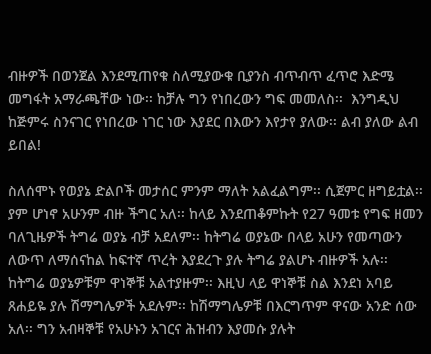ብዙዎች በወንጀል እንደሚጠየቁ ስለሚያውቁ ቢያንስ ብጥብጥ ፈጥሮ እድሜ መግፋት አማራጫቸው ነው፡፡ ከቻሉ ግን የነበረውን ግፍ መመለስ፡፡  እንግዲህ ከጅምሩ ስንናገር የነበረው ነገር ነው እያደር በእውን እየታየ ያለው፡፡ ልብ ያለው ልብ ይበል!

ስለሰሞኑ የወያኔ ድልቦች መታሰር ምንም ማለት አልፈልግም፡፡ ሲጀምር ዘግይቷል፡፡ ያም ሆነኖ አሁንም ብዙ ችግር አለ፡፡ ከላይ እንደጠቆምኩት የ27 ዓመቱ የግፍ ዘመን ባለጊዜዎች ትግሬ ወያኔ ብቻ አደለም፡፡ ከትግሬ ወያኔው በላይ አሁን የመጣውን ለውጥ ለማሰናከል ከፍተኛ ጥረት እያደረጉ ያሉ ትግሬ ያልሆኑ ብዙዎች አሉ፡፡ ከትግሬ ወያኔዎቹም ዋነኞቹ አልተያዙም፡፡ እዚህ ላይ ዋነኞቹ ስል እንደነ አባይ ጸሐይዬ ያሉ ሽማግሌዎች አደሉም፡፡ ከሽማግሌዎቹ በእርግጥም ዋናው አንድ ሰው አለ፡፡ ግን አብዛኞቹ የአሁኑን አገርና ሕዝብን እያመሱ ያሉት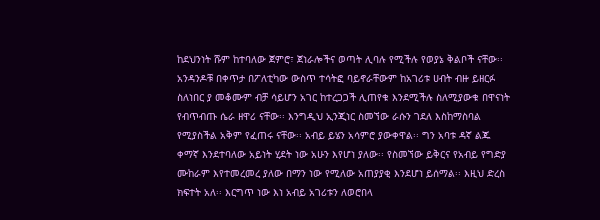ከደህንነት ሹም ከተባለው ጀምሮ፣ ጀነራሎችና ወጣት ሊባሉ የሚችሉ የወያኔ ቅልቦች ናቸው፡፡ አንዳንዶቹ በቀጥታ በፖለቲካው ውስጥ ተሳትፎ ባይኖራቸውም ከአገሪቱ ሀብት ብዙ ይዘርፉ ስለነበር ያ መቆሙም ብቻ ሳይሆን አገር ከተረጋጋች ሊጠየቁ እንደሚችሉ ስለሚያውቁ በዋናነት የብጥብጡ ሴራ ዘዋሪ ናቸው፡፡ እንግዲህ ኢንጂነር ስመኘው ራሱን ገደለ እስከማስባል የሚያስችል አቅም የፈጠሩ ናቸው፡፡ አብይ ይሄን አሳምሮ ያውቀዋል፡፡ ግን አባቱ ዳኛ ልጁ ቀማኛ እንደተባለው አይነት ሂደት ነው አሁን እየሆነ ያለው፡፡ የስመኘው ይቅርና የአብይ የግድያ ሙከራም እየተመረመረ ያለው በማን ነው የሚለው አጠያያቂ እንደሆነ ይሰማል፡፡ እዚህ ድረስ ክፍተት አለ፡፡ እርግጥ ነው እነ አብይ አገሪቱን ለወሮበላ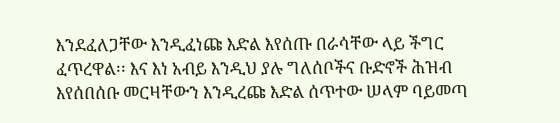እንደፈለጋቸው እንዲፈነጩ እድል እየሰጡ በራሳቸው ላይ ችግር ፈጥረዋል፡፡ እና እነ አብይ እንዲህ ያሉ ግለሰቦችና ቡድኖች ሕዝብ እየሰበሰቡ መርዛቸውን እንዲረጩ እድል ሰጥተው ሠላም ባይመጣ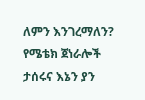ለምን እንገረማለን? የሜቴክ ጀነራሎች ታሰሩና እኔን ያን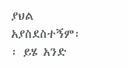ያህል አያስደስተኝም፡፡ ይሄ አንድ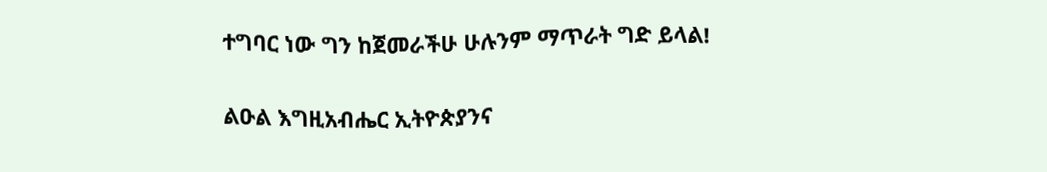ተግባር ነው ግን ከጀመራችሁ ሁሉንም ማጥራት ግድ ይላል!

ልዑል እግዚአብሔር ኢትዮጵያንና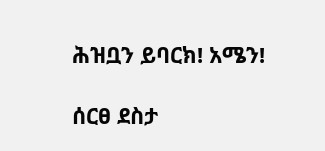ሕዝቧን ይባርክ! አሜን!

ሰርፀ ደስታ